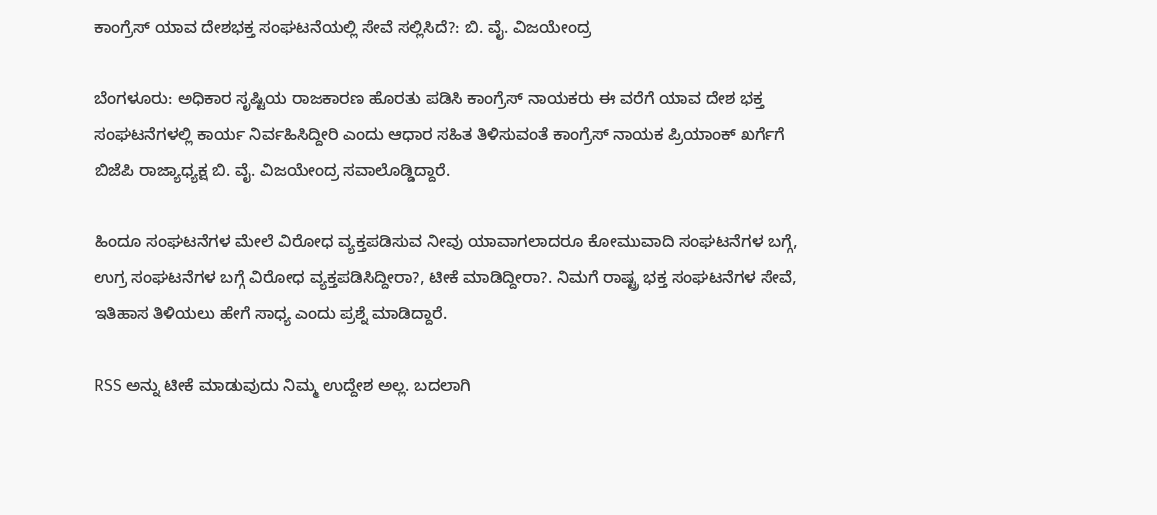ಕಾಂಗ್ರೆಸ್ ಯಾವ ದೇಶಭಕ್ತ ಸಂಘಟನೆಯಲ್ಲಿ ಸೇವೆ ಸಲ್ಲಿಸಿದೆ?: ಬಿ. ವೈ. ವಿಜಯೇಂದ್ರ

ಬೆಂಗಳೂರು: ಅಧಿಕಾರ ಸೃಷ್ಟಿಯ ರಾಜಕಾರಣ ಹೊರತು ಪಡಿಸಿ ಕಾಂಗ್ರೆಸ್ ನಾಯಕರು ಈ ವರೆಗೆ ಯಾವ ದೇಶ ಭಕ್ತ ಸಂಘಟನೆಗಳಲ್ಲಿ ಕಾರ್ಯ ನಿರ್ವಹಿಸಿದ್ದೀರಿ ಎಂದು ಆಧಾರ ಸಹಿತ ತಿಳಿಸುವಂತೆ ಕಾಂಗ್ರೆಸ್ ನಾಯಕ ಪ್ರಿಯಾಂಕ್ ಖರ್ಗೆ‌ಗೆ ಬಿಜೆಪಿ ರಾಜ್ಯಾಧ್ಯಕ್ಷ ಬಿ. ವೈ. ವಿಜಯೇಂದ್ರ ‌ಸವಾಲೊಡ್ಡಿದ್ದಾರೆ.

ಹಿಂದೂ ಸಂಘಟನೆಗಳ ಮೇಲೆ ವಿರೋಧ ವ್ಯಕ್ತಪಡಿಸುವ ನೀವು ಯಾವಾಗಲಾದರೂ ಕೋಮುವಾದಿ ಸಂಘಟನೆಗಳ ಬಗ್ಗೆ, ಉಗ್ರ ಸಂಘಟನೆಗಳ ಬಗ್ಗೆ ವಿರೋಧ ವ್ಯಕ್ತಪಡಿಸಿದ್ದೀರಾ?, ಟೀಕೆ ಮಾಡಿದ್ದೀರಾ?. ನಿಮಗೆ ರಾಷ್ಟ್ರ ಭಕ್ತ ಸಂಘಟನೆಗಳ ಸೇವೆ, ಇತಿಹಾಸ ತಿಳಿಯಲು ಹೇಗೆ ಸಾಧ್ಯ ಎಂದು ಪ್ರಶ್ನೆ ಮಾಡಿದ್ದಾರೆ.

RSS ಅನ್ನು ಟೀಕೆ ಮಾಡುವುದು ನಿಮ್ಮ ಉದ್ದೇಶ ಅಲ್ಲ. ಬದಲಾಗಿ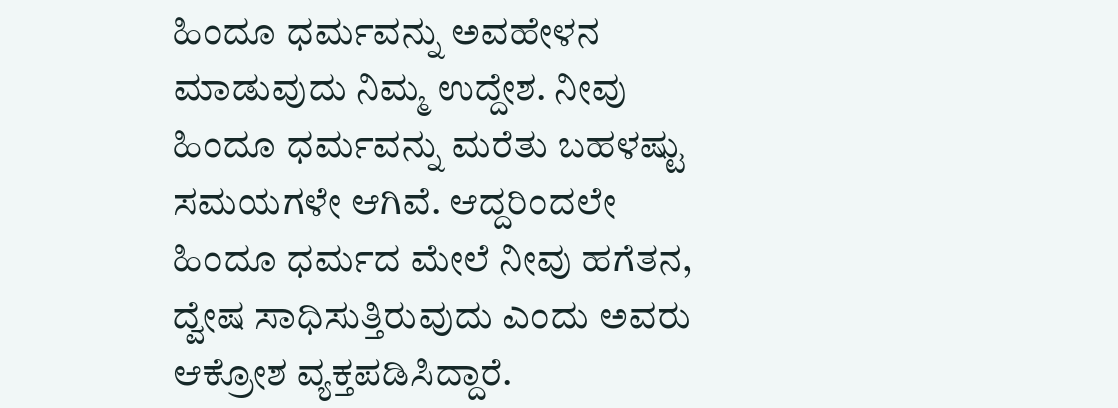ಹಿಂದೂ ಧರ್ಮವನ್ನು ಅವಹೇಳನ ಮಾಡುವುದು ನಿಮ್ಮ ಉದ್ದೇಶ. ನೀವು ಹಿಂದೂ ಧರ್ಮವನ್ನು ಮರೆತು ಬಹಳಷ್ಟು ಸಮಯಗಳೇ ಆಗಿವೆ. ಆದ್ದರಿಂದಲೇ ಹಿಂದೂ ಧರ್ಮದ ಮೇಲೆ ನೀವು ಹಗೆತನ, ದ್ವೇಷ ಸಾಧಿಸುತ್ತಿರುವುದು ಎಂದು ಅವರು ಆಕ್ರೋಶ ವ್ಯಕ್ತಪಡಿಸಿದ್ದಾರೆ.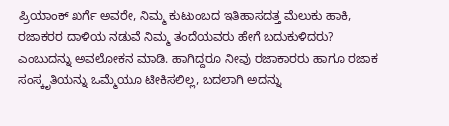ಪ್ರಿಯಾಂಕ್ ಖರ್ಗೆ ಅವರೇ, ನಿಮ್ಮ ಕುಟುಂಬದ ಇತಿಹಾಸದತ್ತ ಮೆಲುಕು ಹಾಕಿ, ರಜಾಕರರ ದಾಳಿಯ ನಡುವೆ ನಿಮ್ಮ ತಂದೆಯವರು ಹೇಗೆ ಬದುಕುಳಿದರು? ಎಂಬುದನ್ನು ಅವಲೋಕನ ಮಾಡಿ. ಹಾಗಿದ್ದರೂ ನೀವು ರಜಾಕಾರರು ಹಾಗೂ ರಜಾಕ ಸಂಸ್ಕೃತಿಯನ್ನು ಒಮ್ಮೆಯೂ ಟೀಕಿಸಲಿಲ್ಲ, ಬದಲಾಗಿ ಅದನ್ನು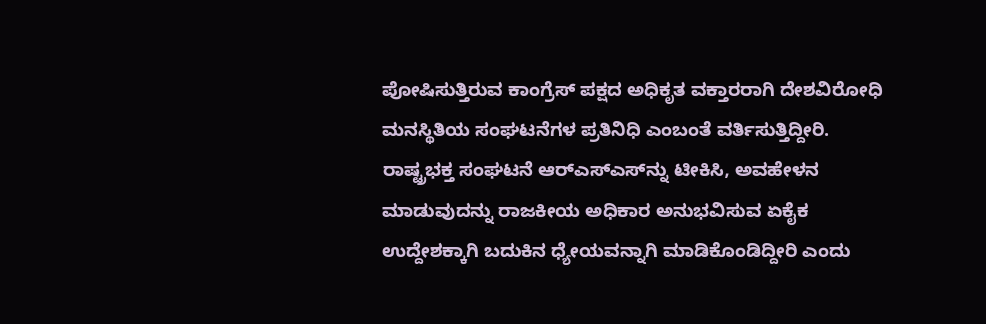ಪೋಷಿಸುತ್ತಿರುವ ಕಾಂಗ್ರೆಸ್ ಪಕ್ಷದ ಅಧಿಕೃತ ವಕ್ತಾರರಾಗಿ ದೇಶವಿರೋಧಿ ಮನಸ್ಥಿತಿಯ ಸಂಘಟನೆಗಳ ಪ್ರತಿನಿಧಿ ಎಂಬಂತೆ ವರ್ತಿಸುತ್ತಿದ್ದೀರಿ. ರಾಷ್ಟ್ರಭಕ್ತ ಸಂಘಟನೆ ಆರ್‌ಎಸ್‌ಎಸ್‌ನ್ನು ಟೀಕಿಸಿ, ಅವಹೇಳನ ಮಾಡುವುದನ್ನು ರಾಜಕೀಯ ಅಧಿಕಾರ ಅನುಭವಿಸುವ ಏಕೈಕ ಉದ್ದೇಶಕ್ಕಾಗಿ ಬದುಕಿನ ಧ್ಯೇಯವನ್ನಾಗಿ ಮಾಡಿಕೊಂಡಿದ್ದೀರಿ ಎಂದು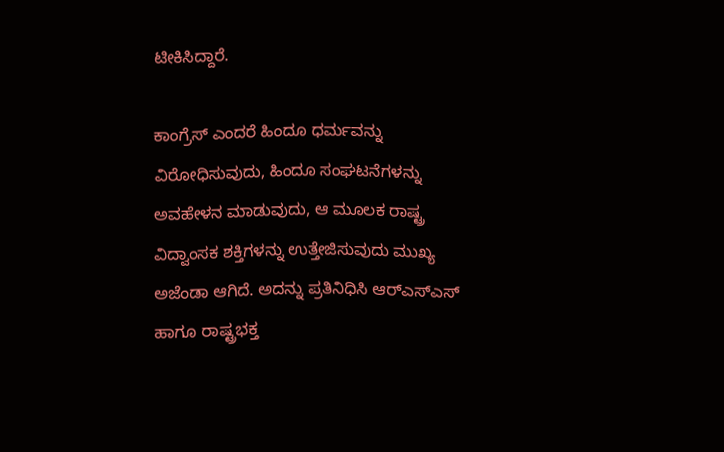ಟೀಕಿಸಿದ್ದಾರೆ.

ಕಾಂಗ್ರೆಸ್ ಎಂದರೆ ಹಿಂದೂ ಧರ್ಮವನ್ನು ವಿರೋಧಿಸುವುದು, ಹಿಂದೂ ಸಂಘಟನೆಗಳನ್ನು ಅವಹೇಳನ ಮಾಡುವುದು, ಆ ಮೂಲಕ ರಾಷ್ಟ್ರ ವಿದ್ವಾಂಸಕ ಶಕ್ತಿಗಳನ್ನು ಉತ್ತೇಜಿಸುವುದು ಮುಖ್ಯ ಅಜೆಂಡಾ ಆಗಿದೆ. ಅದನ್ನು ಪ್ರತಿನಿಧಿಸಿ ಆರ್‌ಎಸ್‌ಎಸ್‌ ಹಾಗೂ ರಾಷ್ಟ್ರಭಕ್ತ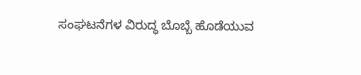ಸಂಘಟನೆಗಳ ವಿರುದ್ಧ ಬೊಬ್ಬೆ ಹೊಡೆಯುವ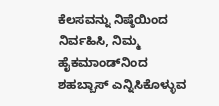ಕೆಲಸವನ್ನು ನಿಷ್ಠೆಯಿಂದ ನಿರ್ವಹಿಸಿ, ನಿಮ್ಮ ಹೈಕಮಾಂಡ್‌ನಿಂದ ಶಹಬ್ಬಾಸ್ ಎನ್ನಿಸಿಕೊಳ್ಳುವ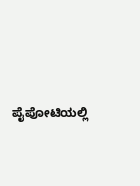ಪೈಪೋಟಿಯಲ್ಲಿ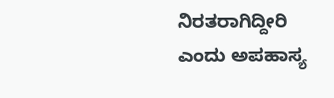ನಿರತರಾಗಿದ್ದೀರಿ ಎಂದು ಅಪಹಾಸ್ಯ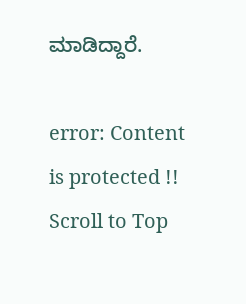ಮಾಡಿದ್ದಾರೆ.

error: Content is protected !!
Scroll to Top